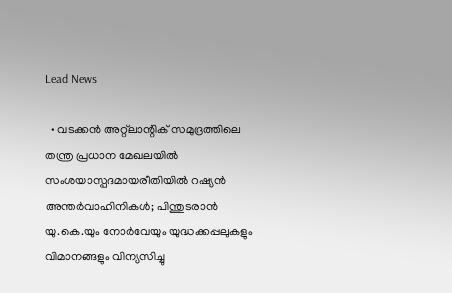Lead News

  • വടക്കൻ അറ്റ്ലാന്റിക് സമുദ്രത്തിലെ തന്ത്ര പ്രധാന മേഖലയിൽ സംശയാസ്പദമായരീതിയിൽ റഷ്യൻ അന്തർവാഹിനികൾ; പിന്തുടരാൻ യു.കെ.യും നോർവേയും യുദ്ധക്കപ്പലുകളും വിമാനങ്ങളും വിന്യസിച്ചു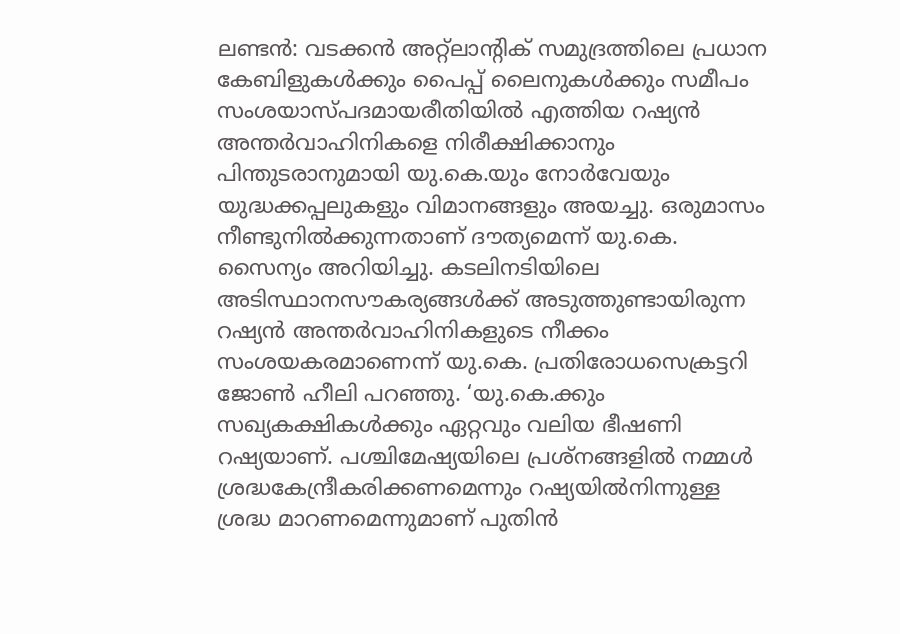ലണ്ടൻ: വടക്കൻ അറ്റ്‌ലാന്റിക് സമുദ്രത്തിലെ പ്രധാന കേബിളുകൾക്കും പൈപ്പ് ലൈനുകൾക്കും സമീപം സംശയാസ്പദമായരീതിയിൽ എത്തിയ റഷ്യൻ അന്തർവാഹിനികളെ നിരീക്ഷിക്കാനും പിന്തുടരാനുമായി യു.കെ.യും നോർവേയും യുദ്ധക്കപ്പലുകളും വിമാനങ്ങളും അയച്ചു. ഒരുമാസം നീണ്ടുനിൽക്കുന്നതാണ് ദൗത്യമെന്ന് യു.കെ. സൈന്യം അറിയിച്ചു. കടലിനടിയിലെ അടിസ്ഥാനസൗകര്യങ്ങൾക്ക് അടുത്തുണ്ടായിരുന്ന റഷ്യൻ അന്തർവാഹിനികളുടെ നീക്കം സംശയകരമാണെന്ന് യു.കെ. പ്രതിരോധസെക്രട്ടറി ജോൺ ഹീലി പറഞ്ഞു. ‘യു.കെ.ക്കും സഖ്യകക്ഷികൾക്കും ഏറ്റവും വലിയ ഭീഷണി റഷ്യയാണ്. പശ്ചിമേഷ്യയിലെ പ്രശ്നങ്ങളിൽ നമ്മൾ ശ്രദ്ധകേന്ദ്രീകരിക്കണമെന്നും റഷ്യയിൽനിന്നുള്ള ശ്രദ്ധ മാറണമെന്നുമാണ് പുതിൻ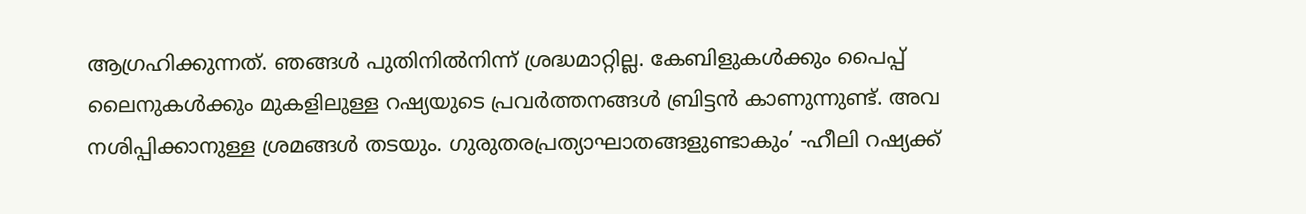ആഗ്രഹിക്കുന്നത്. ഞങ്ങൾ പുതിനിൽനിന്ന് ശ്രദ്ധമാറ്റില്ല. കേബിളുകൾക്കും പൈപ്പ് ലൈനുകൾക്കും മുകളിലുള്ള റഷ്യയുടെ പ്രവർത്തനങ്ങൾ ബ്രിട്ടൻ കാണുന്നുണ്ട്. അവ നശിപ്പിക്കാനുള്ള ശ്രമങ്ങൾ തടയും. ഗുരുതരപ്രത്യാഘാതങ്ങളുണ്ടാകും’ -ഹീലി റഷ്യക്ക്‌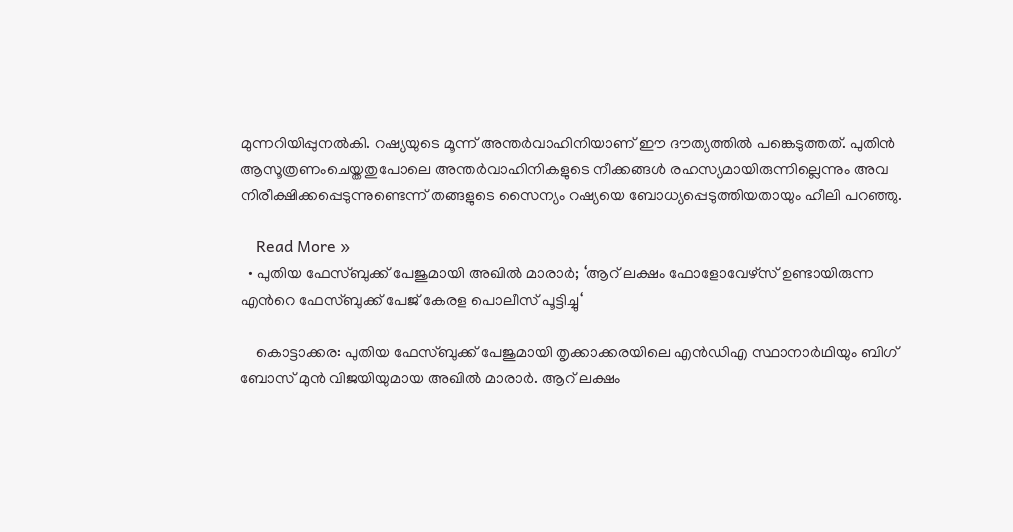മുന്നറിയിപ്പുനൽകി. റഷ്യയുടെ മൂന്ന് അന്തർവാഹിനിയാണ് ഈ ദൗത്യത്തിൽ പങ്കെടുത്തത്. പുതിൻ ആസൂത്രണംചെയ്തതുപോലെ അന്തർവാഹിനികളുടെ നീക്കങ്ങൾ രഹസ്യമായിരുന്നില്ലെന്നും അവ നിരീക്ഷിക്കപ്പെടുന്നുണ്ടെന്ന്‌ തങ്ങളുടെ സൈന്യം റഷ്യയെ ബോധ്യപ്പെടുത്തിയതായും ഹീലി പറഞ്ഞു.

    Read More »
  • പുതിയ ഫേസ്ബുക്ക് പേജുമായി അഖില്‍ മാരാര്‍; ‘ആറ് ലക്ഷം ഫോളോവേഴ്സ് ഉണ്ടായിരുന്ന എന്‍റെ ഫേസ്ബുക്ക് പേജ് കേരള പൊലീസ് പൂട്ടിച്ചു‘

    കൊട്ടാക്കര: പുതിയ ഫേസ്ബുക്ക് പേജുമായി തൃക്കാക്കരയിലെ എന്‍ഡിഎ സ്ഥാനാര്‍ഥിയും ബിഗ് ബോസ് മുന്‍ വിജയിയുമായ അഖില്‍ മാരാര്‍. ആറ് ലക്ഷം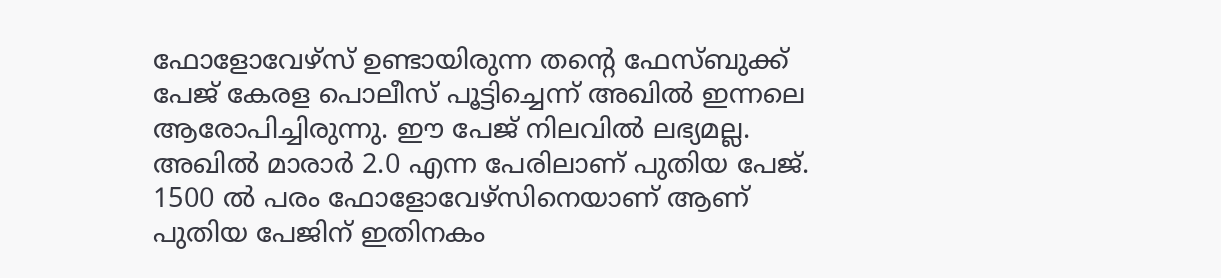ഫോളോവേഴ്സ് ഉണ്ടായിരുന്ന തന്‍റെ ഫേസ്ബുക്ക് പേജ് കേരള പൊലീസ് പൂട്ടിച്ചെന്ന് അഖില്‍ ഇന്നലെ ആരോപിച്ചിരുന്നു. ഈ പേജ് നിലവില്‍ ലഭ്യമല്ല. അഖില്‍ മാരാര്‍ 2.0 എന്ന പേരിലാണ് പുതിയ പേജ്. 1500 ല്‍ പരം ഫോളോവേഴ്സിനെയാണ് ആണ് പുതിയ പേജിന് ഇതിനകം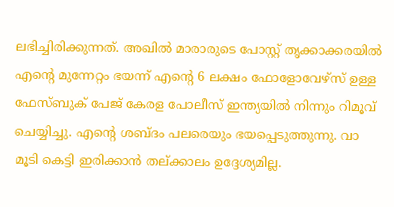ലഭിച്ചിരിക്കുന്നത്. അഖില്‍ മാരാരുടെ പോസ്റ്റ് തൃക്കാക്കരയിൽ എന്റെ മുന്നേറ്റം ഭയന്ന് എന്റെ 6 ലക്ഷം ഫോളോവേഴ്സ് ഉള്ള ഫേസ്ബുക് പേജ് കേരള പോലീസ് ഇന്ത്യയിൽ നിന്നും റിമൂവ് ചെയ്യിച്ചു. എന്റെ ശബ്ദം പലരെയും ഭയപ്പെടുത്തുന്നു. വാ മൂടി കെട്ടി ഇരിക്കാൻ തല്ക്കാലം ഉദ്ദേശ്യമില്ല.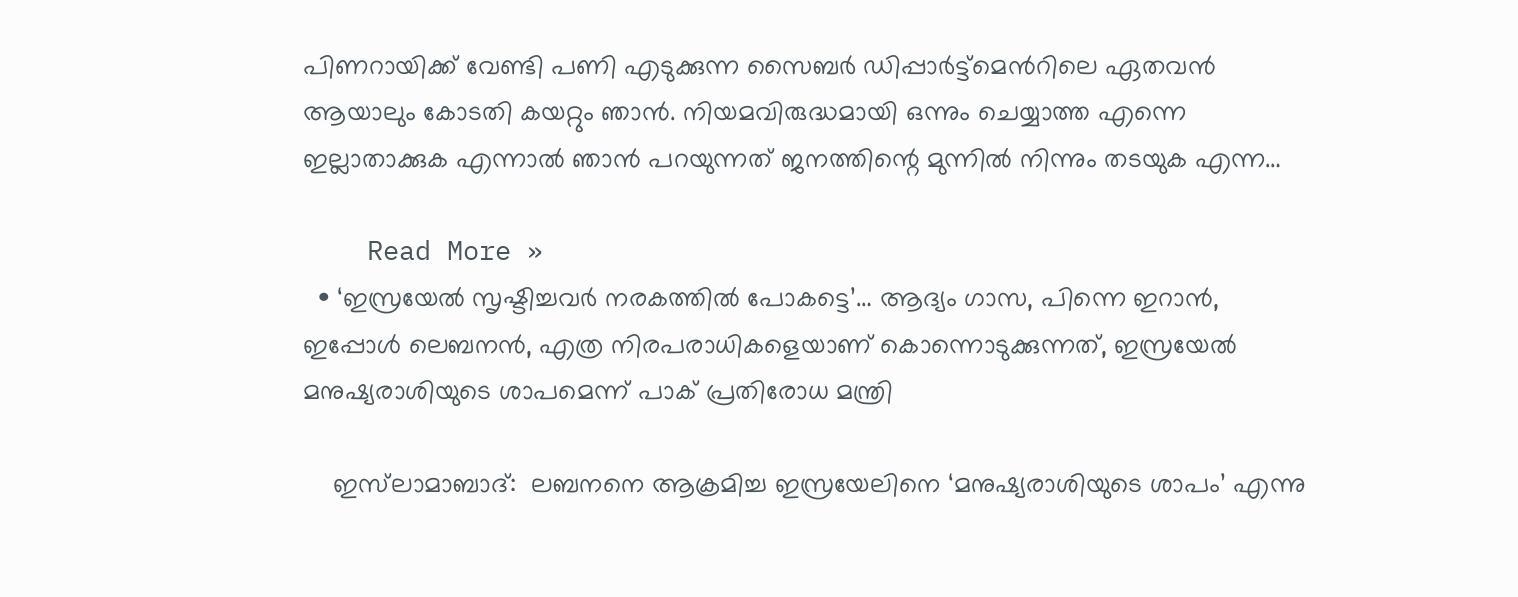പിണറായിക്ക് വേണ്ടി പണി എടുക്കുന്ന സൈബർ ഡിപ്പാർട്ട്മെന്‍റിലെ ഏതവൻ ആയാലും കോടതി കയറ്റും ഞാൻ. നിയമവിരുദ്ധമായി ഒന്നും ചെയ്യാത്ത എന്നെ ഇല്ലാതാക്കുക എന്നാല്‍ ഞാൻ പറയുന്നത് ജനത്തിന്റെ മുന്നിൽ നിന്നും തടയുക എന്ന…

    Read More »
  • ‘ഇസ്രയേല്‍ സൃഷ്ടിച്ചവർ നരകത്തിൽ പോകട്ടെ’… ആദ്യം ഗാസ, പിന്നെ ഇറാൻ, ഇപ്പോൾ ലെബനൻ, എത്ര നിരപരാധികളെയാണ് കൊന്നൊടുക്കുന്നത്, ഇസ്രയേല്‍ മനുഷ്യരാശിയുടെ ശാപമെന്ന് പാക് പ്രതിരോധ മന്ത്രി

    ഇസ്‌ലാമാബാദ്:  ലബനനെ ആക്രമിച്ച ഇസ്രയേലിനെ ‘മനുഷ്യരാശിയുടെ ശാപം’ എന്നു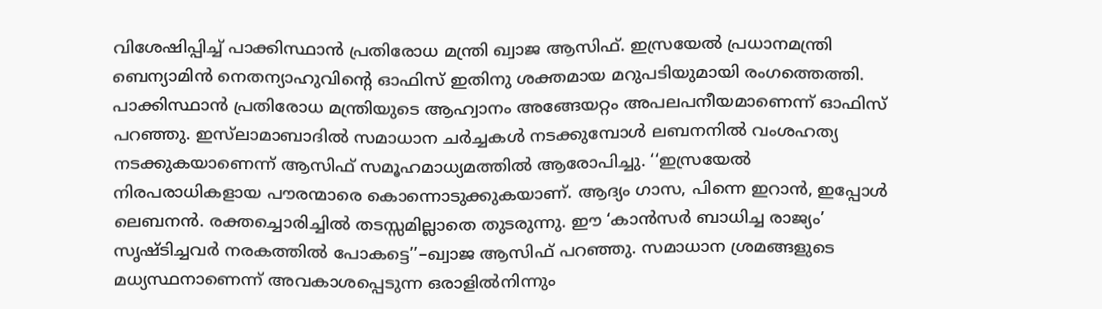വിശേഷിപ്പിച്ച് പാക്കിസ്ഥാൻ പ്രതിരോധ മന്ത്രി ഖ്വാജ ആസിഫ്. ഇസ്രയേൽ പ്രധാനമന്ത്രി ബെന്യാമിൻ നെതന്യാഹുവിന്റെ ഓഫിസ് ഇതിനു ശക്തമായ മറുപടിയുമായി രംഗത്തെത്തി. പാക്കിസ്ഥാൻ പ്രതിരോധ മന്ത്രിയുടെ ആഹ്വാനം അങ്ങേയറ്റം അപലപനീയമാണെന്ന് ഓഫിസ് പറഞ്ഞു. ഇസ്‌ലാമാബാദിൽ സമാധാന ചർച്ചകൾ നടക്കുമ്പോൾ ലബനനിൽ വംശഹത്യ നടക്കുകയാണെന്ന് ആസിഫ് സമൂഹമാധ്യമത്തിൽ ആരോപിച്ചു. ‘‘ഇസ്രയേൽ നിരപരാധികളായ പൗരന്മാരെ കൊന്നൊടുക്കുകയാണ്. ആദ്യം ഗാസ, പിന്നെ ഇറാൻ, ഇപ്പോൾ ലെബനൻ. രക്തച്ചൊരിച്ചിൽ തടസ്സമില്ലാതെ തുടരുന്നു. ഈ ‘കാൻസർ ബാധിച്ച രാജ്യം’ സൃഷ്ടിച്ചവർ നരകത്തിൽ പോകട്ടെ’’–ഖ്വാജ ആസിഫ് പറഞ്ഞു. സമാധാന ശ്രമങ്ങളുടെ മധ്യസ്ഥനാണെന്ന് അവകാശപ്പെടുന്ന ഒരാളിൽനിന്നും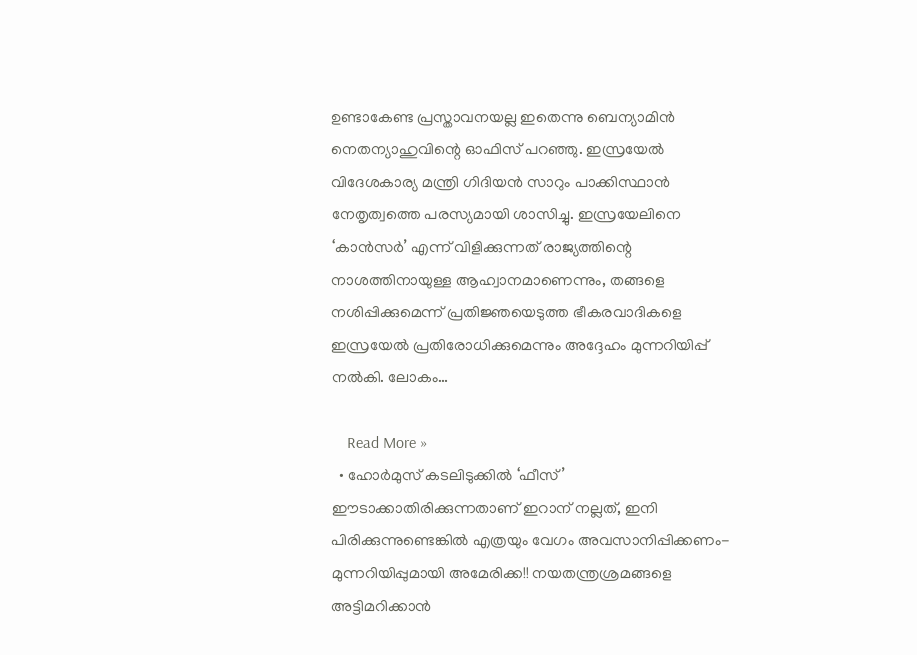ഉണ്ടാകേണ്ട പ്രസ്താവനയല്ല ഇതെന്നു ബെന്യാമിൻ നെതന്യാഹുവിന്റെ ഓഫിസ് പറ‍ഞ്ഞു. ഇസ്രയേൽ വിദേശകാര്യ മന്ത്രി ഗിദിയൻ സാറും പാക്കിസ്ഥാൻ നേതൃത്വത്തെ പരസ്യമായി ശാസിച്ചു. ഇസ്രയേലിനെ ‘കാൻസർ’ എന്ന് വിളിക്കുന്നത് രാജ്യത്തിന്റെ നാശത്തിനായുള്ള ആഹ്വാനമാണെന്നും, തങ്ങളെ നശിപ്പിക്കുമെന്ന് പ്രതിജ്ഞയെടുത്ത ഭീകരവാദികളെ ഇസ്രയേൽ പ്രതിരോധിക്കുമെന്നും അദ്ദേഹം മുന്നറിയിപ്പ് നൽകി. ലോകം…

    Read More »
  • ഹോർമുസ് കടലിടുക്കിൽ ‘ഫീസ്’ ഈടാക്കാതിരിക്കുന്നതാണ് ഇറാന് നല്ലത്, ഇനി പിരിക്കുന്നുണ്ടെങ്കിൽ എത്രയും വേഗം അവസാനിപ്പിക്കണം- മുന്നറിയിപ്പുമായി അമേരിക്ക!! നയതന്ത്രശ്രമങ്ങളെ അട്ടിമറിക്കാൻ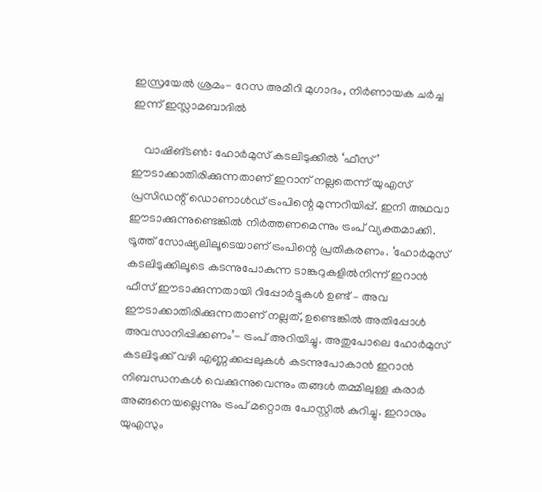ഇസ്രയേൽ ശ്രമം- റേസ അമീറി മുഗാദം, നിർണായക ചർച്ച ഇന്ന് ഇസ്ലാമബാദിൽ

    വാഷിങ്ടൺ: ഹോർമുസ് കടലിടുക്കിൽ ‘ഫീസ്’ ഈടാക്കാതിരിക്കുന്നതാണ് ഇറാന് നല്ലതെന്ന് യുഎസ് പ്രസിഡന്റ് ഡൊണാൾഡ് ട്രംപിന്റെ മുന്നറിയിപ്പ്. ഇനി അഥവാ ഈടാക്കുന്നുണ്ടെങ്കിൽ നിർത്തണമെന്നും ട്രംപ് വ്യക്തമാക്കി. ട്രൂത്ത് സോഷ്യലിലൂടെയാണ് ട്രംപിന്റെ പ്രതികരണം. ‘ഹോർമുസ് കടലിടുക്കിലൂടെ കടന്നുപോകുന്ന ടാങ്കറുകളിൽനിന്ന് ഇറാൻ ഫീസ് ഈടാക്കുന്നതായി റിപ്പോർട്ടുകൾ ഉണ്ട് – അവ ഈടാക്കാതിരിക്കുന്നതാണ് നല്ലത്, ഉണ്ടെങ്കിൽ അതിപ്പോൾ അവസാനിപ്പിക്കണം’- ട്രംപ് അറിയിച്ചു. അതുപോലെ ഹോർമുസ് കടലിടുക്ക് വഴി എണ്ണക്കപ്പലുകൾ കടന്നുപോകാൻ ഇറാൻ നിബന്ധനകൾ വെക്കുന്നുവെന്നും തങ്ങൾ തമ്മിലുള്ള കരാർ അങ്ങനെയല്ലെന്നും ട്രംപ് മറ്റൊരു പോസ്റ്റിൽ കുറിച്ചു. ഇറാനും യുഎസും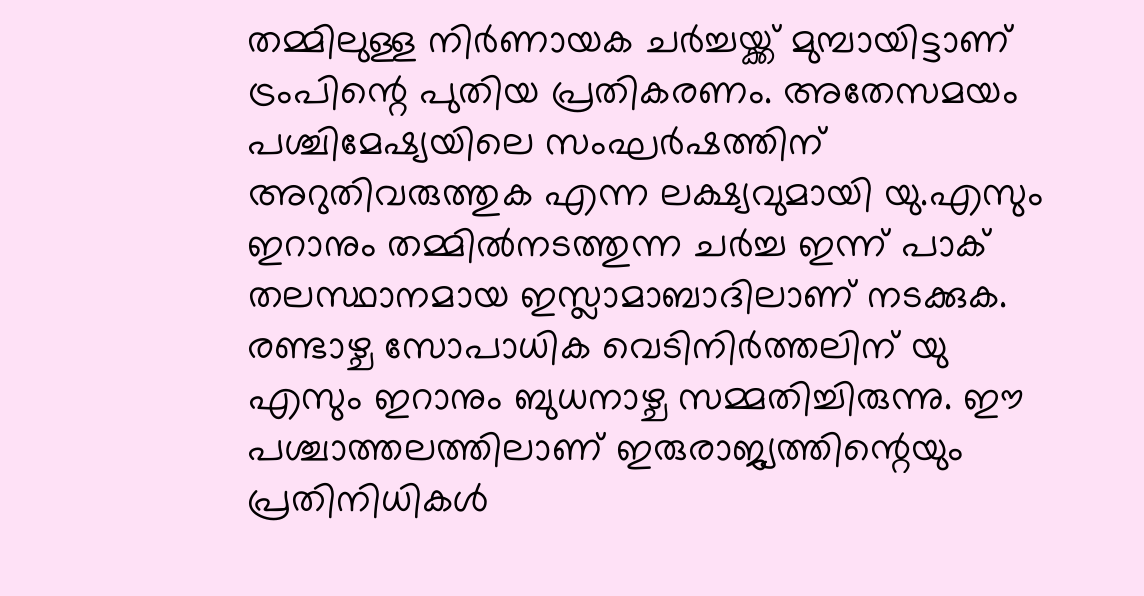തമ്മിലുള്ള നിർണായക ചർച്ചയ്ക്ക് മുമ്പായിട്ടാണ് ട്രംപിന്റെ പുതിയ പ്രതികരണം. അതേസമയം പശ്ചിമേഷ്യയിലെ സംഘർഷത്തിന് അറുതിവരുത്തുക എന്ന ലക്ഷ്യവുമായി യു.എസും ഇറാനും തമ്മിൽനടത്തുന്ന ചർച്ച ഇന്ന് പാക് തലസ്ഥാനമായ ഇസ്ലാമാബാദിലാണ് നടക്കുക. രണ്ടാഴ്ച സോപാധിക വെടിനിർത്തലിന് യു എസും ഇറാനും ബുധനാഴ്ച സമ്മതിച്ചിരുന്നു. ഈ പശ്ചാത്തലത്തിലാണ് ഇരുരാജ്യത്തിന്റെയും പ്രതിനിധികൾ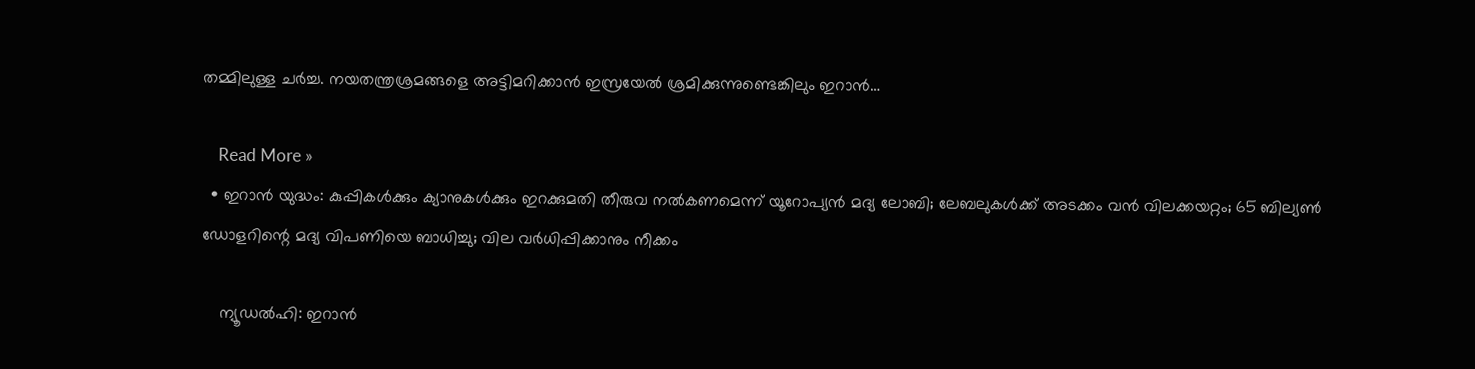തമ്മിലുള്ള ചർച്ച. നയതന്ത്രശ്രമങ്ങളെ അട്ടിമറിക്കാൻ ഇസ്രയേൽ ശ്രമിക്കുന്നുണ്ടെങ്കിലും ഇറാൻ…

    Read More »
  • ഇറാന്‍ യുദ്ധം: കുപ്പികള്‍ക്കും ക്യാനുകള്‍ക്കും ഇറക്കുമതി തീരുവ നല്‍കണമെന്ന് യൂറോപ്യന്‍ മദ്യ ലോബി; ലേബലുകള്‍ക്ക് അടക്കം വന്‍ വിലക്കയറ്റം; 65 ബില്യണ്‍ ഡോളറിന്റെ മദ്യ വിപണിയെ ബാധിച്ചു; വില വര്‍ധിപ്പിക്കാനും നീക്കം

    ന്യൂഡല്‍ഹി: ഇറാന്‍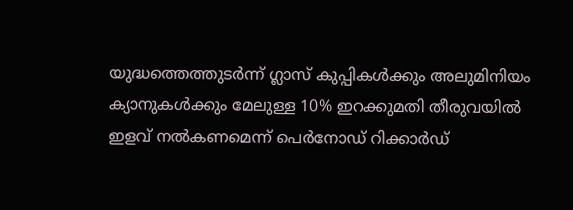യുദ്ധത്തെത്തുടര്‍ന്ന് ഗ്ലാസ് കുപ്പികള്‍ക്കും അലുമിനിയം ക്യാനുകള്‍ക്കും മേലുള്ള 10% ഇറക്കുമതി തീരുവയില്‍ ഇളവ് നല്‍കണമെന്ന് പെര്‍നോഡ് റിക്കാര്‍ഡ്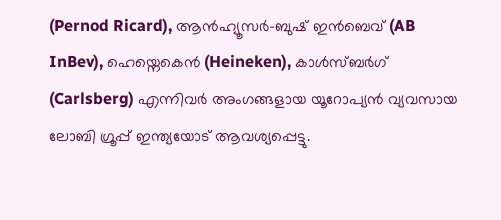(Pernod Ricard), ആന്‍ഹ്യൂസര്‍-ബുഷ് ഇന്‍ബെവ് (AB InBev), ഹെയ്നെകെന്‍ (Heineken), കാള്‍സ്ബര്‍ഗ് (Carlsberg) എന്നിവര്‍ അംഗങ്ങളായ യൂറോപ്യന്‍ വ്യവസായ ലോബി ഗ്രൂപ്പ് ഇന്ത്യയോട് ആവശ്യപ്പെട്ടു.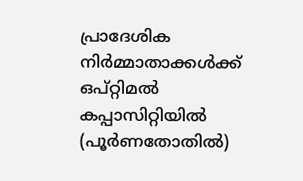പ്രാദേശിക നിര്‍മ്മാതാക്കള്‍ക്ക് ഒപ്റ്റിമല്‍ കപ്പാസിറ്റിയില്‍ (പൂര്‍ണതോതില്‍)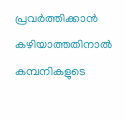പ്രവര്‍ത്തിക്കാന്‍ കഴിയാത്തതിനാല്‍ കമ്പനികളുടെ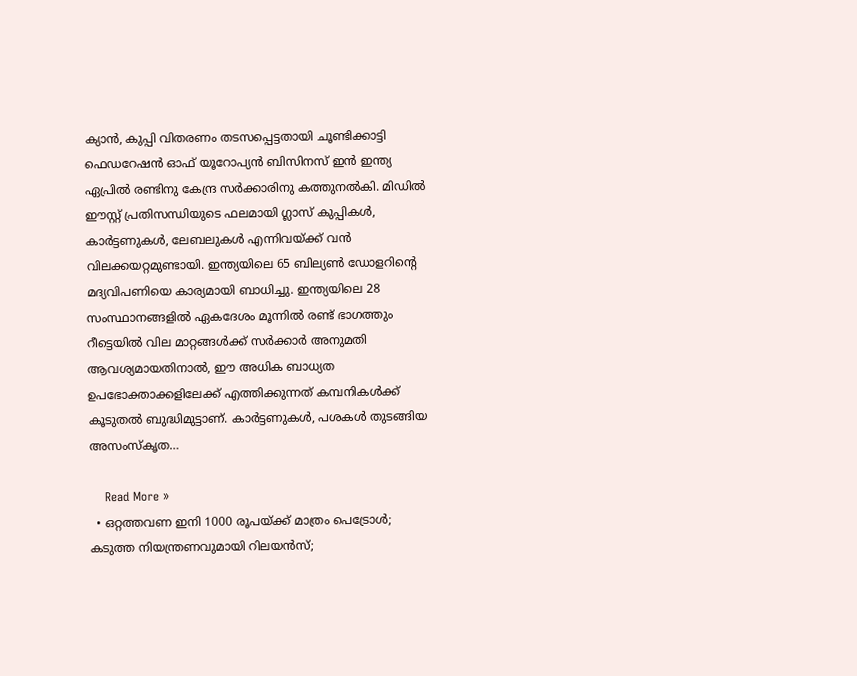ക്യാന്‍, കുപ്പി വിതരണം തടസപ്പെട്ടതായി ചൂണ്ടിക്കാട്ടി ഫെഡറേഷന്‍ ഓഫ് യൂറോപ്യന്‍ ബിസിനസ് ഇന്‍ ഇന്ത്യ ഏപ്രില്‍ രണ്ടിനു കേന്ദ്ര സര്‍ക്കാരിനു കത്തുനല്‍കി. മിഡില്‍ ഈസ്റ്റ് പ്രതിസന്ധിയുടെ ഫലമായി ഗ്ലാസ് കുപ്പികള്‍, കാര്‍ട്ടണുകള്‍, ലേബലുകള്‍ എന്നിവയ്ക്ക് വന്‍ വിലക്കയറ്റമുണ്ടായി. ഇന്ത്യയിലെ 65 ബില്യണ്‍ ഡോളറിന്റെ മദ്യവിപണിയെ കാര്യമായി ബാധിച്ചു. ഇന്ത്യയിലെ 28 സംസ്ഥാനങ്ങളില്‍ ഏകദേശം മൂന്നില്‍ രണ്ട് ഭാഗത്തും റീട്ടെയില്‍ വില മാറ്റങ്ങള്‍ക്ക് സര്‍ക്കാര്‍ അനുമതി ആവശ്യമായതിനാല്‍, ഈ അധിക ബാധ്യത ഉപഭോക്താക്കളിലേക്ക് എത്തിക്കുന്നത് കമ്പനികള്‍ക്ക് കൂടുതല്‍ ബുദ്ധിമുട്ടാണ്. കാര്‍ട്ടണുകള്‍, പശകള്‍ തുടങ്ങിയ അസംസ്‌കൃത…

    Read More »
  • ഒറ്റത്തവണ ഇനി 1000 രൂപയ്ക്ക് മാത്രം പെട്രോള്‍; കടുത്ത നിയന്ത്രണവുമായി റിലയന്‍സ്;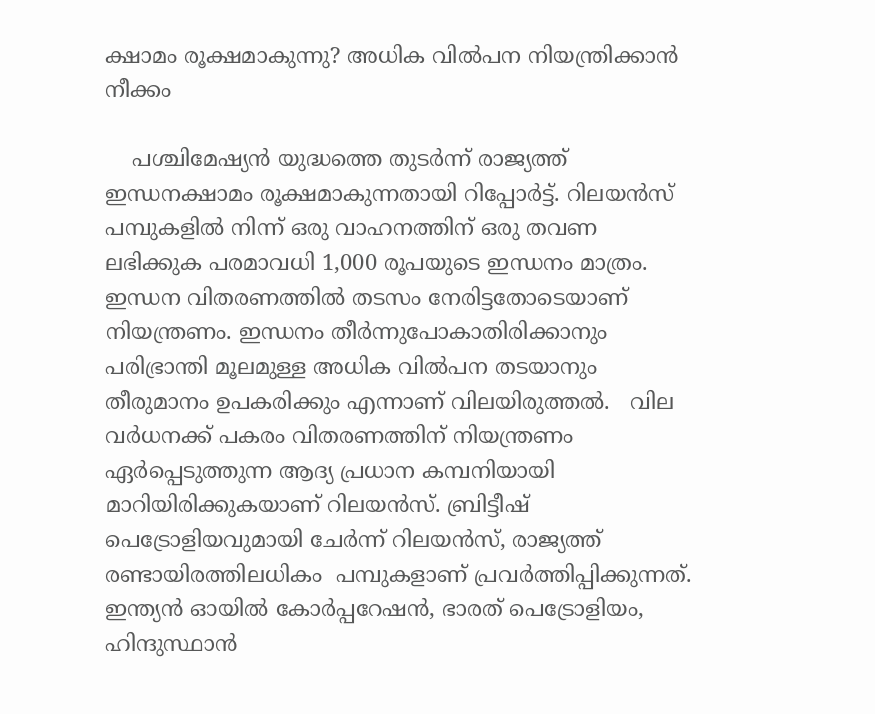ക്ഷാമം രൂക്ഷമാകുന്നു? അധിക വില്‍പന നിയന്ത്രിക്കാന്‍ നീക്കം

    പശ്ചിമേഷ്യന്‍ യുദ്ധത്തെ തുടര്‍ന്ന് രാജ്യത്ത് ഇന്ധനക്ഷാമം രൂക്ഷമാകുന്നതായി റിപ്പോര്‍ട്ട്. റിലയൻസ് പമ്പുകളിൽ നിന്ന് ഒരു വാഹനത്തിന് ഒരു തവണ ലഭിക്കുക പരമാവധി 1,000 രൂപയുടെ ഇന്ധനം മാത്രം. ഇന്ധന വിതരണത്തിൽ തടസം നേരിട്ടതോടെയാണ് നിയന്ത്രണം. ഇന്ധനം തീർന്നുപോകാതിരിക്കാനും പരിഭ്രാന്തി മൂലമുള്ള അധിക വില്‍പന തടയാനും തീരുമാനം ഉപകരിക്കും എന്നാണ് വിലയിരുത്തൽ.   വില വർധനക്ക് പകരം വിതരണത്തിന് നിയന്ത്രണം ഏർപ്പെടുത്തുന്ന ആദ്യ പ്രധാന കമ്പനിയായി മാറിയിരിക്കുകയാണ് റിലയൻസ്. ബ്രിട്ടീഷ് പെട്രോളിയവുമായി ചേർന്ന് റിലയൻസ്, രാജ്യത്ത് രണ്ടായിരത്തിലധികം  പമ്പുകളാണ് പ്രവർത്തിപ്പിക്കുന്നത്. ഇന്ത്യൻ ഓയിൽ കോർപ്പറേഷൻ, ഭാരത് പെട്രോളിയം, ഹിന്ദുസ്ഥാൻ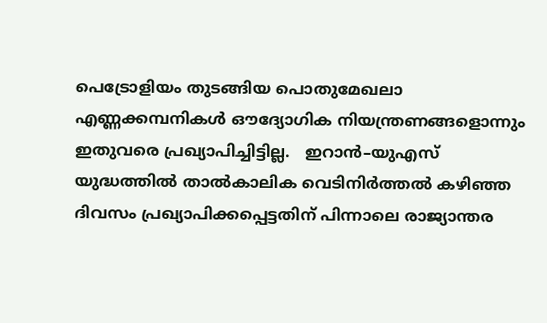പെട്രോളിയം തുടങ്ങിയ പൊതുമേഖലാ എണ്ണക്കമ്പനികൾ ഔദ്യോഗിക നിയന്ത്രണങ്ങളൊന്നും ഇതുവരെ പ്രഖ്യാപിച്ചിട്ടില്ല.   ഇറാന്‍–യുഎസ് യുദ്ധത്തില്‍ താല്‍കാലിക വെടിനിര്‍ത്തല്‍ കഴിഞ്ഞ ദിവസം പ്രഖ്യാപിക്കപ്പെട്ടതിന് പിന്നാലെ രാജ്യാന്തര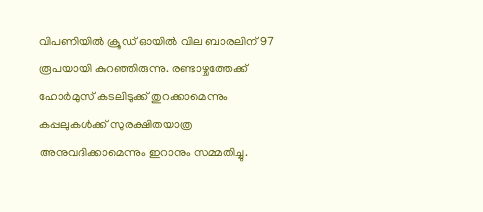വിപണിയില്‍ ക്രൂഡ് ഓയില്‍ വില ബാരലിന് 97 രൂപയായി കുറഞ്ഞിരുന്നു. രണ്ടാഴ്ചത്തേക്ക് ഹോര്‍മുസ് കടലിടുക്ക് തുറക്കാമെന്നും കപ്പലുകള്‍ക്ക് സുരക്ഷിതയാത്ര അനുവദിക്കാമെന്നും ഇറാനും സമ്മതിച്ചു.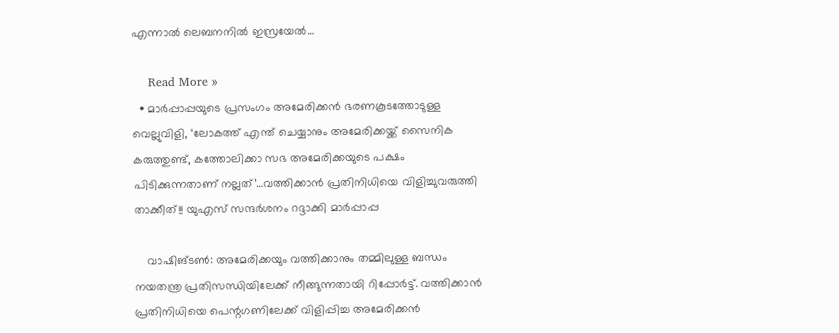എന്നാല്‍ ലെബനനില്‍ ഇസ്രയേല്‍…

    Read More »
  • മാർപ്പാപ്പയുടെ പ്രസംഗം അമേരിക്കൻ ഭരണകൂടത്തോടുള്ള വെല്ലുവിളി, ‘ലോകത്ത് എന്ത് ചെയ്യാനും അമേരിക്കയ്ക്ക് സൈനിക കരുത്തുണ്ട്, കത്തോലിക്കാ സഭ അമേരിക്കയുടെ പക്ഷം പിടിക്കുന്നതാണ് നല്ലത്’…വത്തിക്കാൻ പ്രതിനിധിയെ വിളിച്ചുവരുത്തി താക്കീത്!! യുഎസ് സന്ദർശനം റദ്ദാക്കി മാർപ്പാപ്പ

    വാഷിങ്ടൺ: അമേരിക്കയും വത്തിക്കാനും തമ്മിലുള്ള ബന്ധം നയതന്ത്ര പ്രതിസന്ധിയിലേക്ക് നീങ്ങുന്നതായി റിപ്പോർട്ട്. വത്തിക്കാൻ പ്രതിനിധിയെ പെന്റഗണിലേക്ക് വിളിപ്പിച്ച അമേരിക്കൻ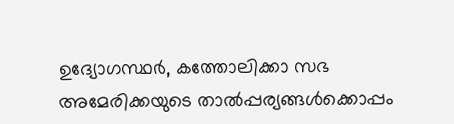ഉദ്യോഗസ്ഥർ, കത്തോലിക്കാ സഭ അമേരിക്കയുടെ താൽപ്പര്യങ്ങൾക്കൊപ്പം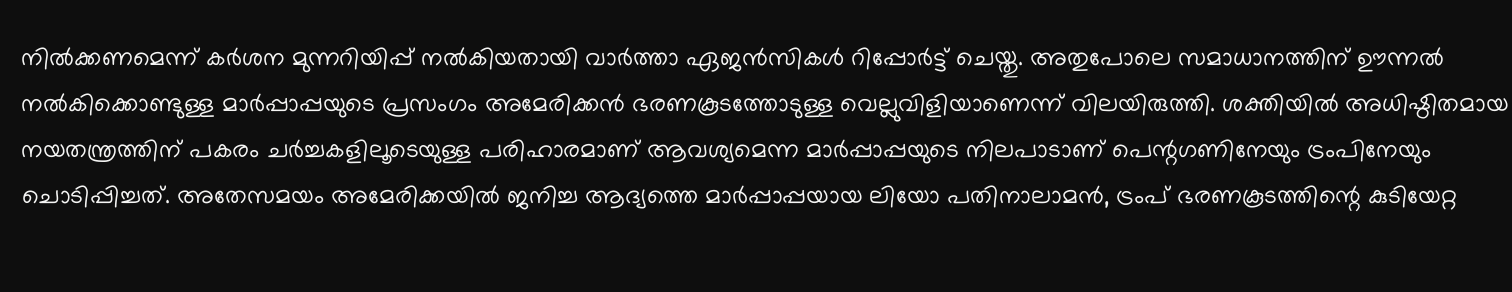നിൽക്കണമെന്ന് കർശന മുന്നറിയിപ്പ് നൽകിയതായി വാർത്താ ഏജൻസികൾ റിപ്പോർട്ട് ചെയ്തു. അതുപോലെ സമാധാനത്തിന് ഊന്നൽ നൽകിക്കൊണ്ടുള്ള മാർപ്പാപ്പയുടെ പ്രസംഗം അമേരിക്കൻ ഭരണകൂടത്തോടുള്ള വെല്ലുവിളിയാണെന്ന് വിലയിരുത്തി. ശക്തിയിൽ അധിഷ്ഠിതമായ നയതന്ത്രത്തിന് പകരം ചർച്ചകളിലൂടെയുള്ള പരിഹാരമാണ് ആവശ്യമെന്ന മാർപ്പാപ്പയുടെ നിലപാടാണ് പെന്റഗണിനേയും ട്രംപിനേയും ചൊടിപ്പിച്ചത്. അതേസമയം അമേരിക്കയിൽ ജനിച്ച ആദ്യത്തെ മാർപ്പാപ്പയായ ലിയോ പതിനാലാമൻ, ട്രംപ് ഭരണകൂടത്തിന്റെ കുടിയേറ്റ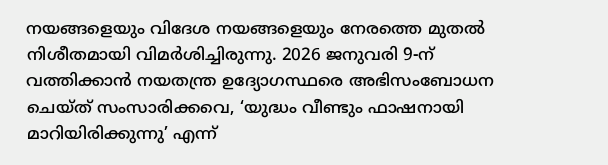നയങ്ങളെയും വിദേശ നയങ്ങളെയും നേരത്തെ മുതൽ നിശീതമായി വിമർശിച്ചിരുന്നു. 2026 ജനുവരി 9-ന് വത്തിക്കാൻ നയതന്ത്ര ഉദ്യോഗസ്ഥരെ അഭിസംബോധന ചെയ്ത് സംസാരിക്കവെ, ‘യുദ്ധം വീണ്ടും ഫാഷനായി മാറിയിരിക്കുന്നു’ എന്ന്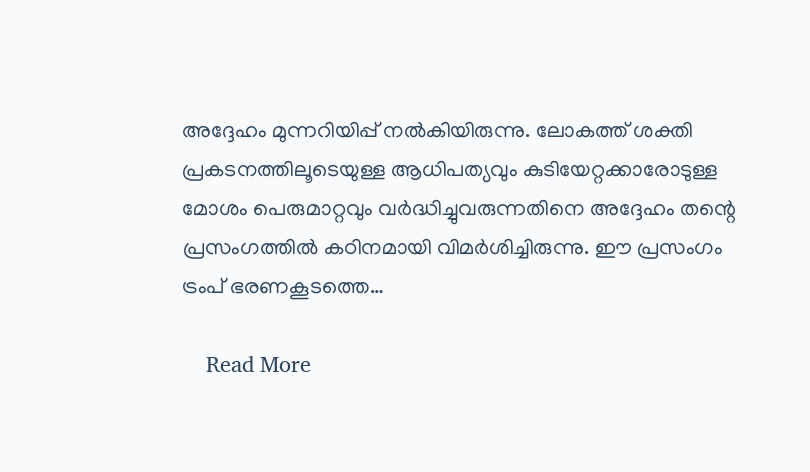അദ്ദേഹം മുന്നറിയിപ്പ് നൽകിയിരുന്നു. ലോകത്ത് ശക്തി പ്രകടനത്തിലൂടെയുള്ള ആധിപത്യവും കുടിയേറ്റക്കാരോടുള്ള മോശം പെരുമാറ്റവും വർദ്ധിച്ചുവരുന്നതിനെ അദ്ദേഹം തന്റെ പ്രസംഗത്തിൽ കഠിനമായി വിമർശിച്ചിരുന്നു. ഈ പ്രസംഗം ട്രംപ് ഭരണകൂടത്തെ…

    Read More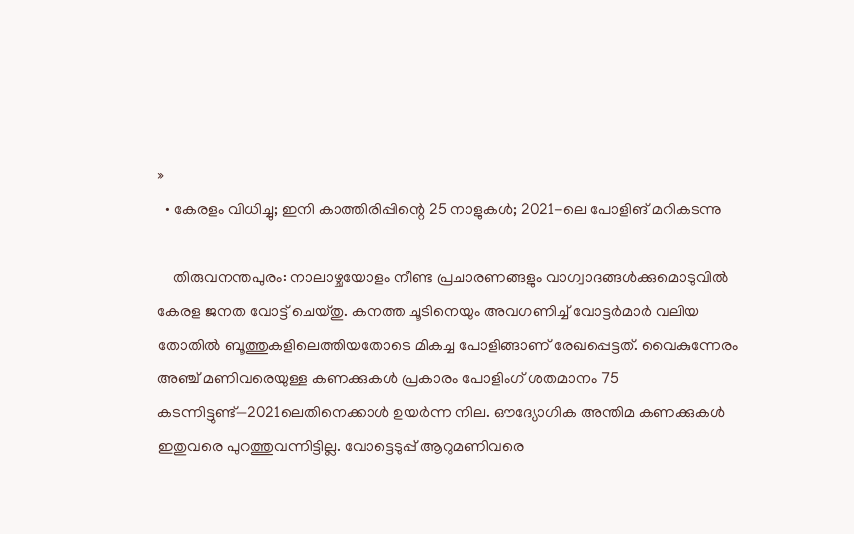»
  • കേരളം വിധിച്ചു; ഇനി കാത്തിരിപ്പിന്റെ 25 നാളുകൾ; 2021-ലെ പോളിങ് മറികടന്നു

    തിരുവനന്തപുരം: നാലാഴ്ചയോളം നീണ്ട പ്രചാരണങ്ങളും വാഗ്വാദങ്ങൾക്കുമൊടുവിൽ കേരള ജനത വോട്ട് ചെയ്തു. കനത്ത ചൂടിനെയും അവഗണിച്ച് വോട്ടർമാർ വലിയ തോതിൽ ബൂത്തുകളിലെത്തിയതോടെ മികച്ച പോളിങ്ങാണ് രേഖപ്പെട്ടത്. വൈകുന്നേരം അഞ്ച് മണിവരെയുള്ള കണക്കുകൾ പ്രകാരം പോളിംഗ് ശതമാനം 75 കടന്നിട്ടുണ്ട്—2021ലെതിനെക്കാൾ ഉയർന്ന നില. ഔദ്യോഗിക അന്തിമ കണക്കുകൾ ഇതുവരെ പുറത്തുവന്നിട്ടില്ല. വോട്ടെടുപ്പ് ആറുമണിവരെ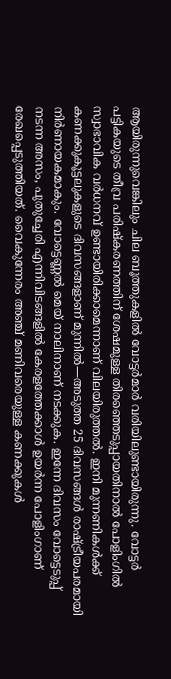ആയിരുന്നുവെങ്കിലും ചില ബൂത്തുകളിൽ വോട്ടർമാർ വരിയിലുണ്ടായിരുന്നു. വോട്ടർ പട്ടികയുടെ തീവ്ര പരിഷ്‌കരണത്തിന് ശേഷമുള്ള തിരഞ്ഞെടുപ്പായതിനാൽ പോളിംഗിൽ സ്വാഭാവിക വർധനവ് ഉണ്ടായിരിക്കാമെന്നാണ് വിലയിരുത്തൽ. ഇനി മുന്നണികൾക്ക് കണക്കുകൂട്ടലുകളുടെ ദിവസങ്ങളാണ് മുന്നിൽ—അടുത്ത 25 ദിവസങ്ങൾ രാഷ്ട്രീയപരമായി നിർണായകമാകും. വോട്ടെണ്ണൽ മെയ് നാലിനാണ് നടക്കുക. ഇന്നേ ദിവസം വോട്ടെടുപ്പ് നടന്ന അസം, പുതുച്ചേരി എന്നിവിടങ്ങളിൽ കേരളത്തേക്കാൾ ഉയർന്ന പോളിംഗാണ് രേഖപ്പെടുത്തിയത്. വൈകുന്നേരം അഞ്ച് മണിവരെയുള്ള കണക്കുകൾ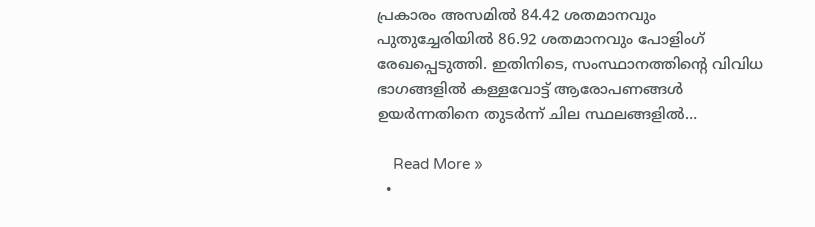പ്രകാരം അസമിൽ 84.42 ശതമാനവും പുതുച്ചേരിയിൽ 86.92 ശതമാനവും പോളിംഗ് രേഖപ്പെടുത്തി. ഇതിനിടെ, സംസ്ഥാനത്തിന്റെ വിവിധ ഭാഗങ്ങളിൽ കള്ളവോട്ട് ആരോപണങ്ങൾ ഉയർന്നതിനെ തുടർന്ന് ചില സ്ഥലങ്ങളിൽ…

    Read More »
  •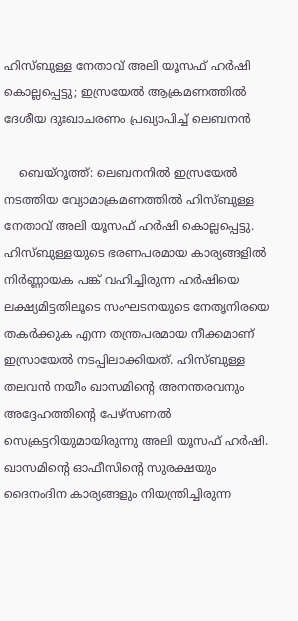ഹിസ്ബുള്ള നേതാവ് അലി യൂസഫ് ഹർഷി കൊല്ലപ്പെട്ടു; ഇസ്രയേൽ ആക്രമണത്തിൽ ദേശീയ ദുഃഖാചരണം പ്രഖ്യാപിച്ച് ലെബനൻ

    ബെയ്‌റൂത്ത്: ലെബനനിൽ ഇസ്രയേൽ നടത്തിയ വ്യോമാക്രമണത്തിൽ ഹിസ്ബുള്ള നേതാവ് അലി യൂസഫ് ഹർഷി കൊല്ലപ്പെട്ടു. ഹിസ്ബുള്ളയുടെ ഭരണപരമായ കാര്യങ്ങളിൽ നിർണ്ണായക പങ്ക് വഹിച്ചിരുന്ന ഹർഷിയെ ലക്ഷ്യമിട്ടതിലൂടെ സംഘടനയുടെ നേതൃനിരയെ തകർക്കുക എന്ന തന്ത്രപരമായ നീക്കമാണ് ഇസ്രായേൽ നടപ്പിലാക്കിയത്. ഹിസ്ബുള്ള തലവൻ നയീം ഖാസമിന്റെ അനന്തരവനും അദ്ദേഹത്തിന്റെ പേഴ്‌സണൽ സെക്രട്ടറിയുമായിരുന്നു അലി യൂസഫ് ഹർഷി. ഖാസമിന്റെ ഓഫീസിന്റെ സുരക്ഷയും ദൈനംദിന കാര്യങ്ങളും നിയന്ത്രിച്ചിരുന്ന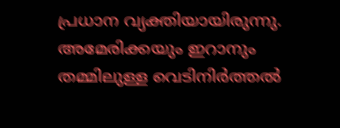പ്രധാന വ്യക്തിയായിരുന്നു. അമേരിക്കയും ഇറാനും തമ്മിലുള്ള വെടിനിർത്തൽ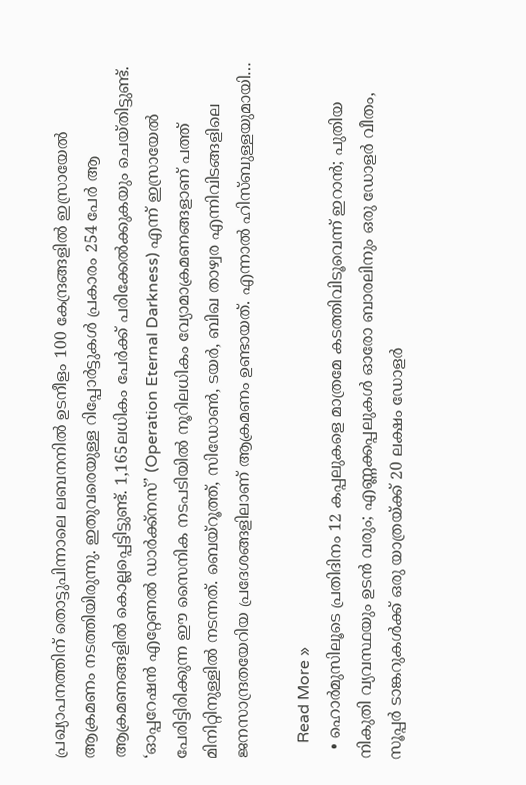പ്രഖ്യാപനത്തിന് തൊട്ടുപിന്നാലെ ലബനനിൽ ഉടനീളം 100 കേന്ദ്രങ്ങളിൽ ഇസ്രായേൽ ആക്രമണം നടത്തിയിരുന്നു. ഇതുവരെയുള്ള റിപ്പോർട്ടുകൾ പ്രകാരം 254 പേർ ആ ആക്രമണങ്ങളിൽ കൊല്ലപ്പെട്ടിട്ടുണ്ട്. 1,165ലധികം പേർക്ക് പരിക്കേൽക്കുകയും ചെയ്തിട്ടുണ്ട്. ‘ഓപ്പറേഷൻ എറ്റേണൽ ഡാർക്ക്‌നസ്’ (Operation Eternal Darkness) എന്ന് ഇസ്രായേൽ പേരിട്ടിരിക്കുന്ന ഈ സൈനിക നടപടിയിൽ നൂറിലധികം വ്യോമാക്രമണങ്ങളാണ് പത്ത് മിനിറ്റിനുള്ളിൽ നടന്നത്. ബെയ്‌റൂത്ത്, സിഡോൺ, ടയർ, ബിഖ താഴ്വര എന്നിവിടങ്ങളിലെ ജനസാന്ദ്രതയേറിയ പ്രദേശങ്ങളിലാണ് ആക്രമണം ഉണ്ടായത്. എന്നാൽ ഹിസ്ബുള്ളയുമായി…

    Read More »
  • ഹൊർമുസിലൂടെ പ്രതിദിനം 12 കപ്പലുകളെ മാത്രമേ കടത്തിവിടൂവെന്ന് ഇറാൻ; പുതിയ നികുതി വ്യവസ്ഥയും ഉടൻ വരും; എണ്ണക്കപ്പലുകൾ ഓരോ ബാരലിനും ഒരു ഡോളർ വീതം, സൂപ്പർ ടാങ്കറുകൾക്ക് ഒരു യാത്രയ്ക്ക് 20 ലക്ഷം ഡോളർ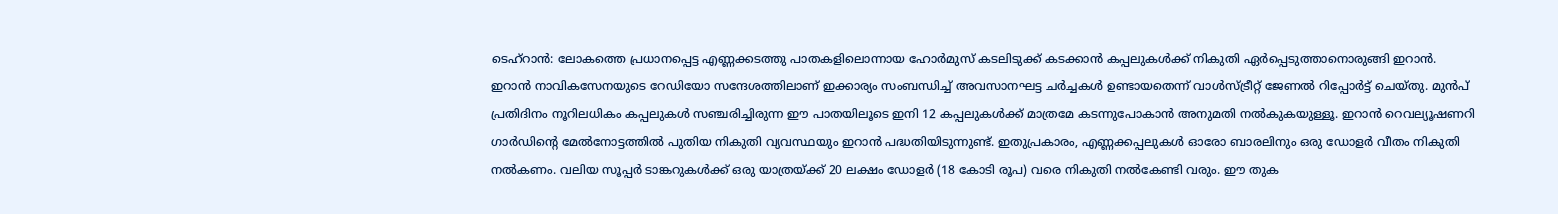ടെഹ്‌റാൻ: ലോകത്തെ പ്രധാനപ്പെട്ട എണ്ണക്കടത്തു പാതകളിലൊന്നായ ഹോർമുസ് കടലിടുക്ക് കടക്കാൻ കപ്പലുകൾക്ക് നികുതി ഏർപ്പെടുത്താനൊരുങ്ങി ഇറാൻ. ഇറാൻ നാവികസേനയുടെ റേഡിയോ സന്ദേശത്തിലാണ് ഇക്കാര്യം സംബന്ധിച്ച് അവസാനഘട്ട ചർച്ചകൾ ഉണ്ടായതെന്ന് വാൾസ്ട്രീറ്റ് ജേണൽ റിപ്പോർട്ട് ചെയ്തു. മുൻപ് പ്രതിദിനം നൂറിലധികം കപ്പലുകൾ സഞ്ചരിച്ചിരുന്ന ഈ പാതയിലൂടെ ഇനി 12 കപ്പലുകൾക്ക് മാത്രമേ കടന്നുപോകാൻ അനുമതി നൽകുകയുള്ളൂ. ഇറാൻ റെവല്യൂഷണറി ഗാർഡിൻ്റെ മേൽനോട്ടത്തിൽ പുതിയ നികുതി വ്യവസ്ഥയും ഇറാൻ പദ്ധതിയിടുന്നുണ്ട്. ഇതുപ്രകാരം, എണ്ണക്കപ്പലുകൾ ഓരോ ബാരലിനും ഒരു ഡോളർ വീതം നികുതി നൽകണം. വലിയ സൂപ്പർ ടാങ്കറുകൾക്ക് ഒരു യാത്രയ്ക്ക് 20 ലക്ഷം ഡോളർ (18 കോടി രൂപ) വരെ നികുതി നൽകേണ്ടി വരും. ഈ തുക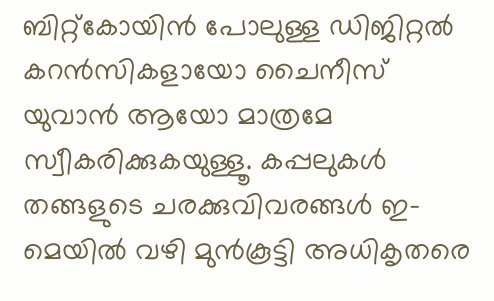ബിറ്റ്‌കോയിൻ പോലുള്ള ഡിജിറ്റൽ കറൻസികളായോ ചൈനീസ് യുവാൻ ആയോ മാത്രമേ സ്വീകരിക്കുകയുള്ളൂ. കപ്പലുകൾ തങ്ങളുടെ ചരക്കുവിവരങ്ങൾ ഇ-മെയിൽ വഴി മുൻകൂട്ടി അധികൃതരെ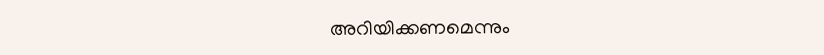അറിയിക്കണമെന്നും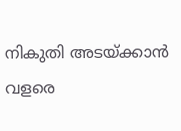നികുതി അടയ്ക്കാൻ വളരെ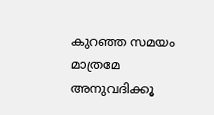കുറഞ്ഞ സമയം മാത്രമേ അനുവദിക്കൂ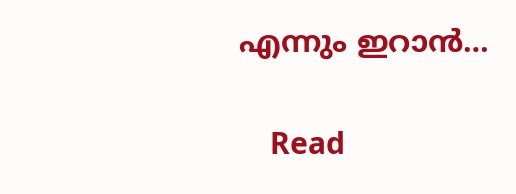എന്നും ഇറാൻ…

    Read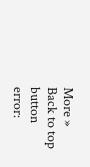More »
Back to top button
error: